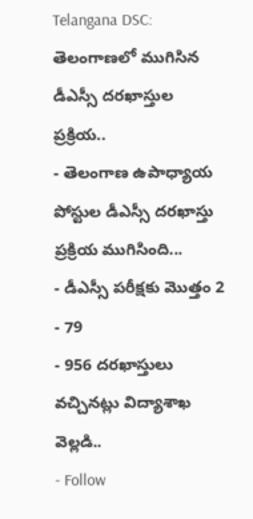Telangana DSC: తెలంగాణలో ముగిసిన డీఎస్సీ దరఖాస్తుల ప్రక్రియ..
- తెలంగాణ ఉపాధ్యాయ పోస్టుల డీఎస్సీ దరఖాస్తు ప్రక్రియ ముగిసింది...
- డీఎస్సీ పరీక్షకు మొత్తం 2
- 79
- 956 దరఖాస్తులు వచ్చినట్లు విద్యాశాఖ వెల్లడి..
- Follow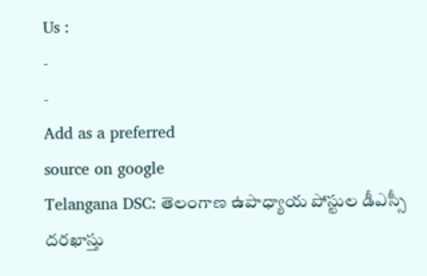Us :
-
-
Add as a preferred
source on google
Telangana DSC: తెలంగాణ ఉపాధ్యాయ పోస్టుల డీఎస్సీ దరఖాస్తు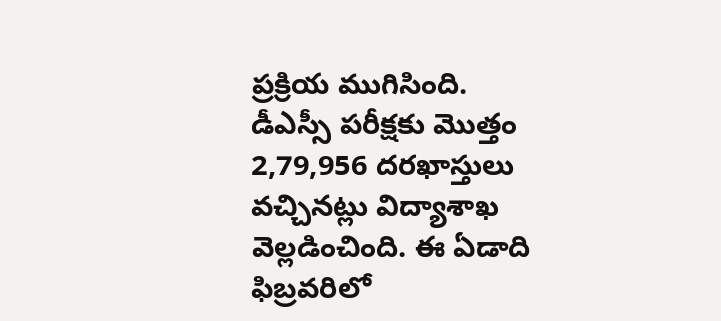ప్రక్రియ ముగిసింది. డీఎస్సీ పరీక్షకు మొత్తం 2,79,956 దరఖాస్తులు వచ్చినట్లు విద్యాశాఖ వెల్లడించింది. ఈ ఏడాది ఫిబ్రవరిలో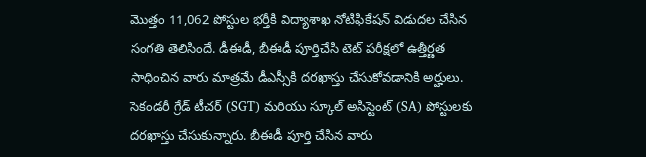మొత్తం 11,062 పోస్టుల భర్తీకి విద్యాశాఖ నోటిఫికేషన్ విడుదల చేసిన సంగతి తెలిసిందే. డీఈడీ, బీఈడీ పూర్తిచేసి టెట్ పరీక్షలో ఉత్తీర్ణత సాధించిన వారు మాత్రమే డీఎస్సీకి దరఖాస్తు చేసుకోవడానికి అర్హులు. సెకండరీ గ్రేడ్ టీచర్ (SGT) మరియు స్కూల్ అసిస్టెంట్ (SA) పోస్టులకు దరఖాస్తు చేసుకున్నారు. బీఈడీ పూర్తి చేసిన వారు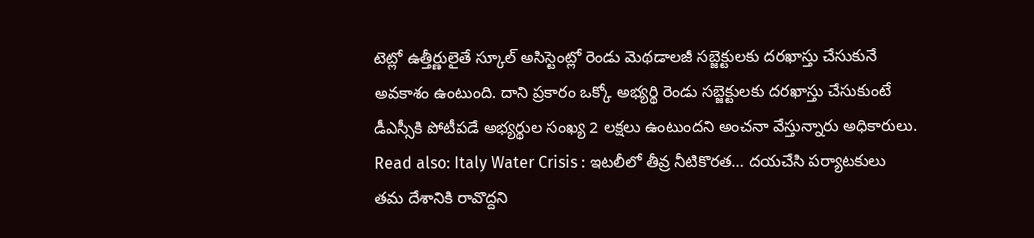టెట్లో ఉత్తీర్ణులైతే స్కూల్ అసిస్టెంట్లో రెండు మెథడాలజీ సబ్జెక్టులకు దరఖాస్తు చేసుకునే అవకాశం ఉంటుంది. దాని ప్రకారం ఒక్కో అభ్యర్థి రెండు సబ్జెక్టులకు దరఖాస్తు చేసుకుంటే డీఎస్సీకి పోటీపడే అభ్యర్థుల సంఖ్య 2 లక్షలు ఉంటుందని అంచనా వేస్తున్నారు అధికారులు.
Read also: Italy Water Crisis : ఇటలీలో తీవ్ర నీటికొరత… దయచేసి పర్యాటకులు తమ దేశానికి రావొద్దని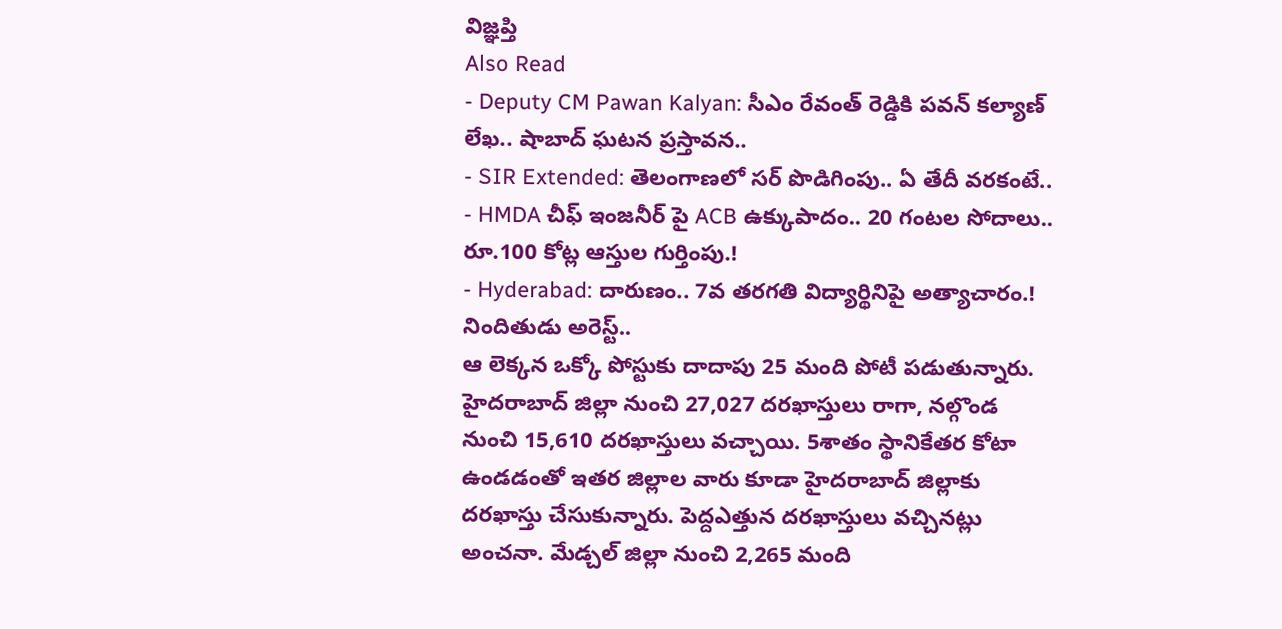విజ్ఞప్తి
Also Read
- Deputy CM Pawan Kalyan: సీఎం రేవంత్ రెడ్డికి పవన్ కల్యాణ్ లేఖ.. షాబాద్ ఘటన ప్రస్తావన..
- SIR Extended: తెలంగాణలో సర్ పొడిగింపు.. ఏ తేదీ వరకంటే..
- HMDA చీఫ్ ఇంజనీర్ పై ACB ఉక్కుపాదం.. 20 గంటల సోదాలు.. రూ.100 కోట్ల ఆస్తుల గుర్తింపు.!
- Hyderabad: దారుణం.. 7వ తరగతి విద్యార్థినిపై అత్యాచారం.! నిందితుడు అరెస్ట్..
ఆ లెక్కన ఒక్కో పోస్టుకు దాదాపు 25 మంది పోటీ పడుతున్నారు. హైదరాబాద్ జిల్లా నుంచి 27,027 దరఖాస్తులు రాగా, నల్గొండ నుంచి 15,610 దరఖాస్తులు వచ్చాయి. 5శాతం స్థానికేతర కోటా ఉండడంతో ఇతర జిల్లాల వారు కూడా హైదరాబాద్ జిల్లాకు దరఖాస్తు చేసుకున్నారు. పెద్దఎత్తున దరఖాస్తులు వచ్చినట్లు అంచనా. మేడ్చల్ జిల్లా నుంచి 2,265 మంది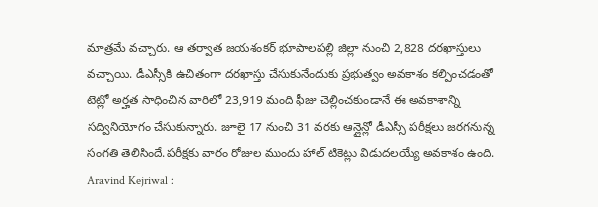మాత్రమే వచ్చారు. ఆ తర్వాత జయశంకర్ భూపాలపల్లి జిల్లా నుంచి 2,828 దరఖాస్తులు వచ్చాయి. డీఎస్సీకి ఉచితంగా దరఖాస్తు చేసుకునేందుకు ప్రభుత్వం అవకాశం కల్పించడంతో టెట్లో అర్హత సాధించిన వారిలో 23,919 మంది ఫీజు చెల్లించకుండానే ఈ అవకాశాన్ని సద్వినియోగం చేసుకున్నారు. జూలై 17 నుంచి 31 వరకు ఆన్లైన్లో డీఎస్సీ పరీక్షలు జరగనున్న సంగతి తెలిసిందే.పరీక్షకు వారం రోజుల ముందు హాల్ టికెట్లు విడుదలయ్యే అవకాశం ఉంది.
Aravind Kejriwal :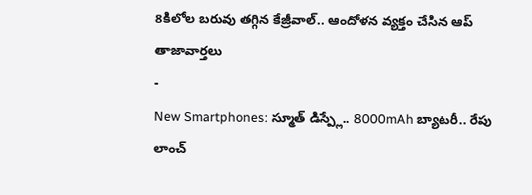8కిలోల బరువు తగ్గిన కేజ్రీవాల్.. ఆందోళన వ్యక్తం చేసిన ఆప్
తాజావార్తలు
-
New Smartphones: స్మూత్ డిస్ప్లే.. 8000mAh బ్యాటరీ.. రేపు లాంచ్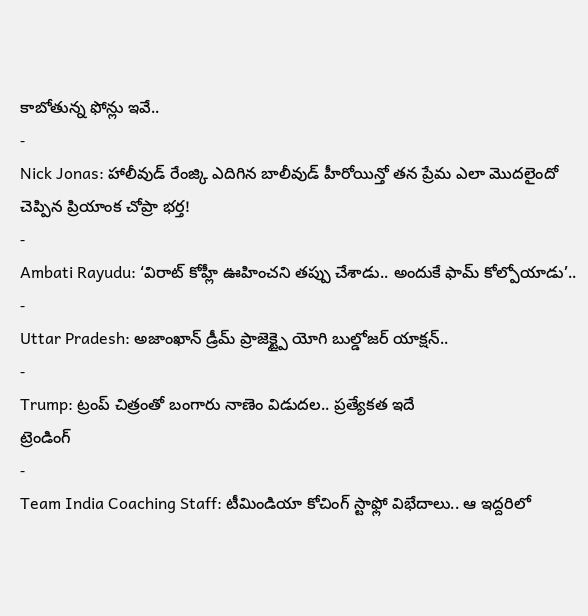కాబోతున్న ఫోన్లు ఇవే..
-
Nick Jonas: హాలీవుడ్ రేంజ్కి ఎదిగిన బాలీవుడ్ హీరోయిన్తో తన ప్రేమ ఎలా మొదలైందో చెప్పిన ప్రియాంక చోప్రా భర్త!
-
Ambati Rayudu: ‘విరాట్ కోహ్లీ ఊహించని తప్పు చేశాడు.. అందుకే ఫామ్ కోల్పోయాడు’..
-
Uttar Pradesh: అజాంఖాన్ డ్రీమ్ ప్రాజెక్ట్పై యోగి బుల్డోజర్ యాక్షన్..
-
Trump: ట్రంప్ చిత్రంతో బంగారు నాణెం విడుదల.. ప్రత్యేకత ఇదే
ట్రెండింగ్
-
Team India Coaching Staff: టీమిండియా కోచింగ్ స్టాఫ్లో విభేదాలు.. ఆ ఇద్దరిలో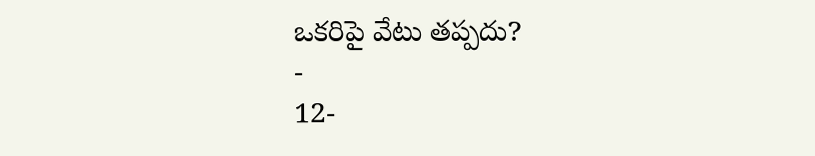ఒకరిపై వేటు తప్పదు?
-
12-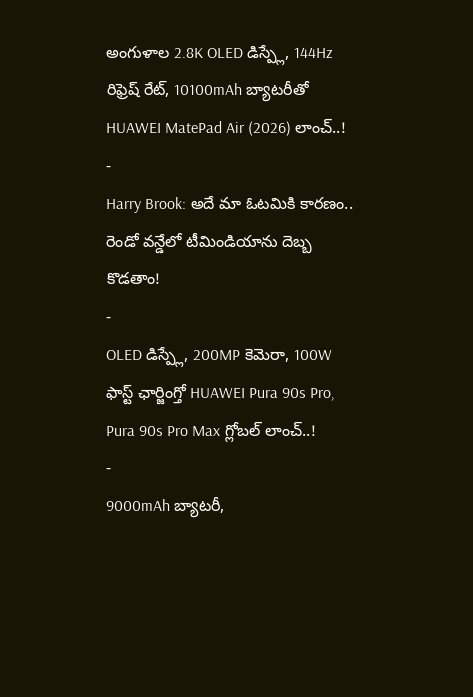అంగుళాల 2.8K OLED డిస్ప్లే, 144Hz రిఫ్రెష్ రేట్, 10100mAh బ్యాటరీతో HUAWEI MatePad Air (2026) లాంచ్..!
-
Harry Brook: అదే మా ఓటమికి కారణం.. రెండో వన్డేలో టీమిండియాను దెబ్బ కొడతాం!
-
OLED డిస్ప్లే, 200MP కెమెరా, 100W ఫాస్ట్ ఛార్జింగ్తో HUAWEI Pura 90s Pro, Pura 90s Pro Max గ్లోబల్ లాంచ్..!
-
9000mAh బ్యాటరీ,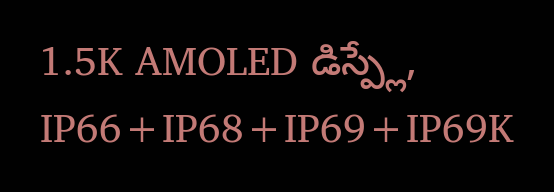1.5K AMOLED డిస్ప్లే, IP66+IP68+IP69+IP69K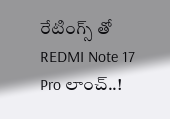రేటింగ్స్ తో REDMI Note 17 Pro లాంచ్..!